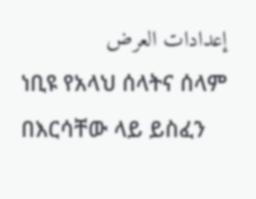إعدادات العرض
ነቢዩ የአላህ ሰላትና ሰላም በእርሳቸው ላይ ይስፈን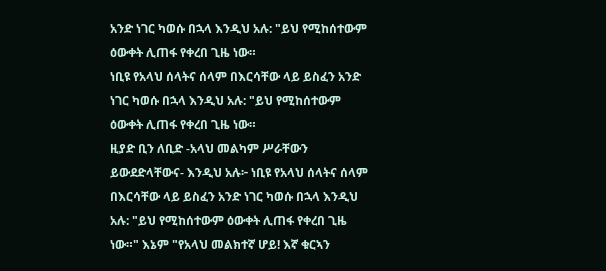አንድ ነገር ካወሱ በኋላ እንዲህ አሉ: "ይህ የሚከሰተውም ዕውቀት ሊጠፋ የቀረበ ጊዜ ነው።
ነቢዩ የአላህ ሰላትና ሰላም በእርሳቸው ላይ ይስፈን አንድ ነገር ካወሱ በኋላ እንዲህ አሉ: "ይህ የሚከሰተውም ዕውቀት ሊጠፋ የቀረበ ጊዜ ነው።
ዚያድ ቢን ለቢድ -አላህ መልካም ሥራቸውን ይውደድላቸውና- እንዲህ አሉ፦ ነቢዩ የአላህ ሰላትና ሰላም በእርሳቸው ላይ ይስፈን አንድ ነገር ካወሱ በኋላ እንዲህ አሉ: "ይህ የሚከሰተውም ዕውቀት ሊጠፋ የቀረበ ጊዜ ነው።" እኔም "የአላህ መልክተኛ ሆይ! እኛ ቁርኣን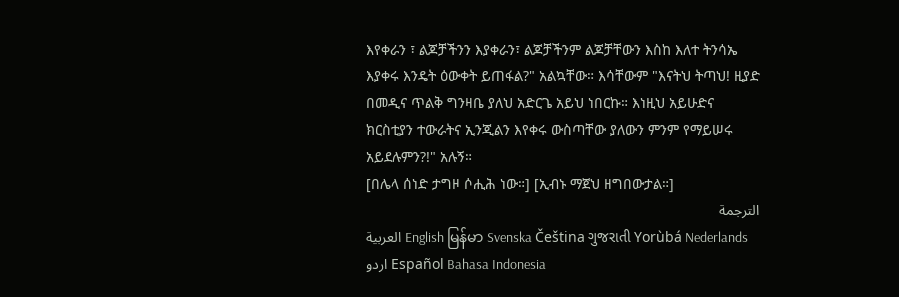እየቀራን ፣ ልጆቻችንን እያቀራን፣ ልጆቻችንም ልጆቻቸውን እስከ እለተ ትንሳኤ እያቀሩ እንዴት ዕውቀት ይጠፋል?" አልኳቸው። እሳቸውም "እናትህ ትጣህ! ዚያድ በመዲና ጥልቅ ግንዛቤ ያለህ አድርጌ አይህ ነበርኩ። እነዚህ አይሁድና ክርስቲያን ተውራትና ኢንጂልን እየቀሩ ውስጣቸው ያለውን ምንም የማይሠሩ አይደሉምን?!" አሉኝ።
[በሌላ ሰነድ ታግዞ ሶሒሕ ነው።] [ኢብኑ ማጀህ ዘግበውታል።]
الترجمة
العربية English မြန်မာ Svenska Čeština ગુજરાતી Yorùbá Nederlands اردو Español Bahasa Indonesia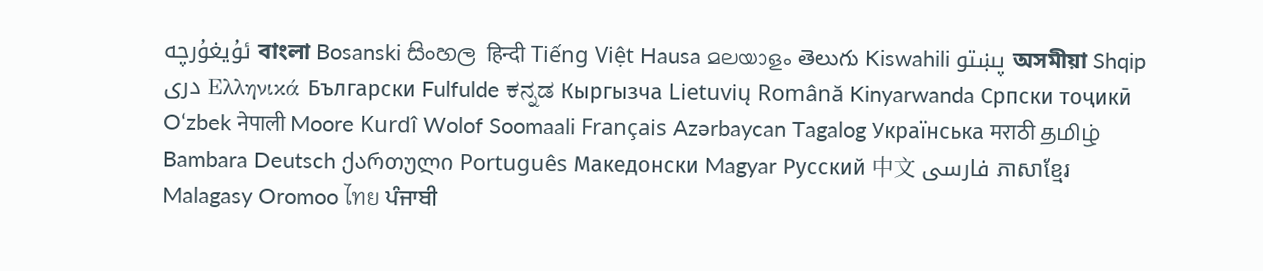ئۇيغۇرچە বাংলা Bosanski සිංහල हिन्दी Tiếng Việt Hausa മലയാളം తెలుగు Kiswahili پښتو অসমীয়া Shqip دری Ελληνικά Български Fulfulde ಕನ್ನಡ Кыргызча Lietuvių Română Kinyarwanda Српски тоҷикӣ O‘zbek नेपाली Moore Kurdî Wolof Soomaali Français Azərbaycan Tagalog Українська मराठी தமிழ் Bambara Deutsch ქართული Português Македонски Magyar Русский 中文 فارسی ភាសាខ្មែរ Malagasy Oromoo ไทย ਪੰਜਾਬੀ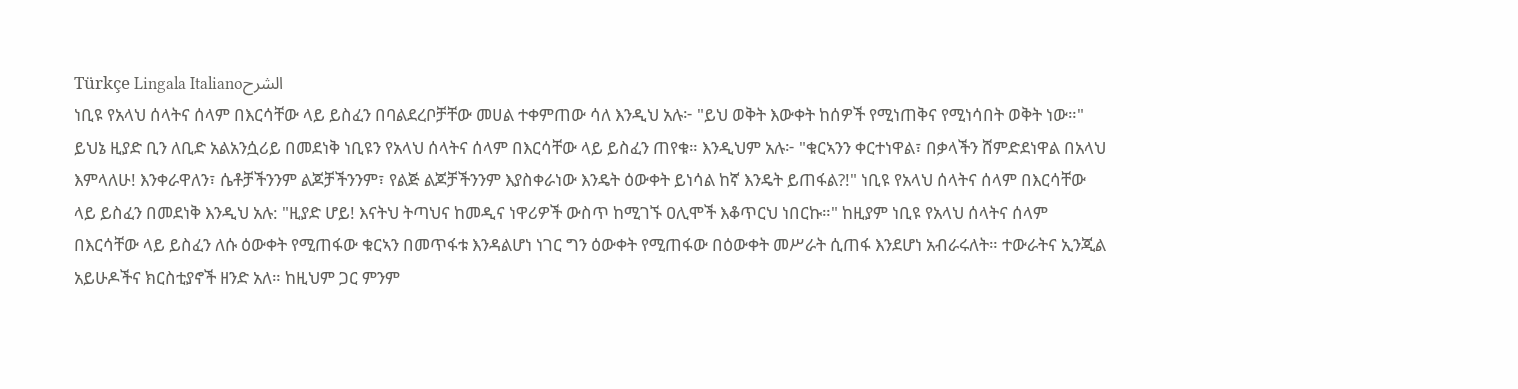Türkçe Lingala Italianoالشرح
ነቢዩ የአላህ ሰላትና ሰላም በእርሳቸው ላይ ይስፈን በባልደረቦቻቸው መሀል ተቀምጠው ሳለ እንዲህ አሉ፦ "ይህ ወቅት እውቀት ከሰዎች የሚነጠቅና የሚነሳበት ወቅት ነው።" ይህኔ ዚያድ ቢን ለቢድ አልአንሷሪይ በመደነቅ ነቢዩን የአላህ ሰላትና ሰላም በእርሳቸው ላይ ይስፈን ጠየቁ። እንዲህም አሉ፦ "ቁርኣንን ቀርተነዋል፣ በቃላችን ሸምድደነዋል በአላህ እምላለሁ! እንቀራዋለን፣ ሴቶቻችንንም ልጆቻችንንም፣ የልጅ ልጆቻችንንም እያስቀራነው እንዴት ዕውቀት ይነሳል ከኛ እንዴት ይጠፋል?!" ነቢዩ የአላህ ሰላትና ሰላም በእርሳቸው ላይ ይስፈን በመደነቅ እንዲህ አሉ: "ዚያድ ሆይ! እናትህ ትጣህና ከመዲና ነዋሪዎች ውስጥ ከሚገኙ ዐሊሞች እቆጥርህ ነበርኩ።" ከዚያም ነቢዩ የአላህ ሰላትና ሰላም በእርሳቸው ላይ ይስፈን ለሱ ዕውቀት የሚጠፋው ቁርኣን በመጥፋቱ እንዳልሆነ ነገር ግን ዕውቀት የሚጠፋው በዕውቀት መሥራት ሲጠፋ እንደሆነ አብራሩለት። ተውራትና ኢንጂል አይሁዶችና ክርስቲያኖች ዘንድ አለ። ከዚህም ጋር ምንም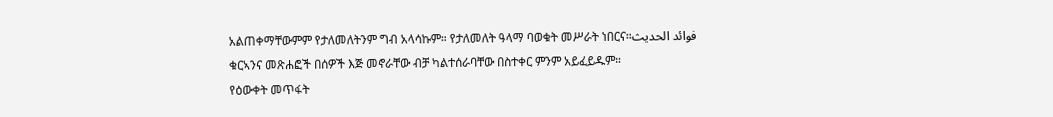አልጠቀማቸውምም የታለመለትንም ግብ አላሳኩም። የታለመለት ዓላማ ባወቁት መሥራት ነበርና።فوائد الحديث
ቁርኣንና መጽሐፎች በሰዎች እጅ መኖራቸው ብቻ ካልተሰራባቸው በስተቀር ምንም አይፈይዱም።
የዕውቀት መጥፋት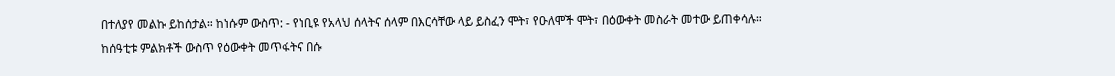በተለያየ መልኩ ይከሰታል። ከነሱም ውስጥ: - የነቢዩ የአላህ ሰላትና ሰላም በእርሳቸው ላይ ይስፈን ሞት፣ የዑለሞች ሞት፣ በዕውቀት መስራት መተው ይጠቀሳሉ።
ከሰዓቲቱ ምልክቶች ውስጥ የዕውቀት መጥፋትና በሱ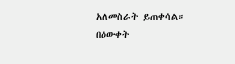አለመስራት ይጠቀሳል።
በዕውቀት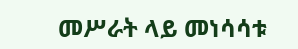መሥራት ላይ መነሳሳቱ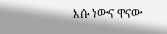እሱ ነውና ዋናው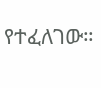የተፈለገው።